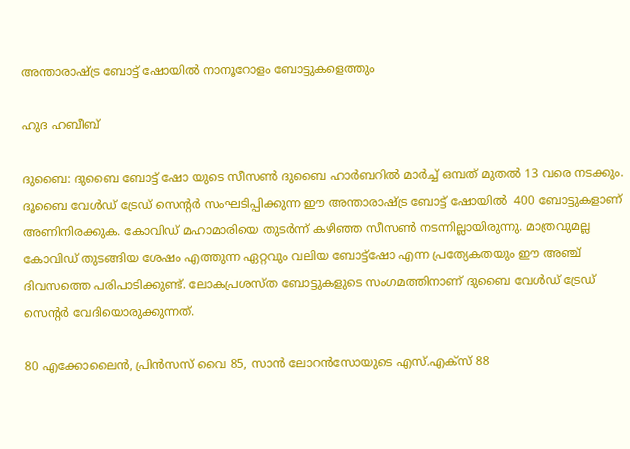അന്താരാഷ്ട്ര ബോട്ട് ഷോയിൽ നാനൂറോളം ബോട്ടുകളെത്തും

ഹുദ ഹബീബ്

ദുബൈ: ദുബൈ ബോട്ട് ഷോ യുടെ സീസണ്‍ ദുബൈ ഹാർബറിൽ മാര്‍ച്ച്‌ ഒമ്പത് മുതല്‍ 13 വരെ നടക്കും. ദൂബൈ വേൾഡ് ട്രേഡ് സെൻ്റർ സംഘടിപ്പിക്കുന്ന ഈ അന്താരാഷ്ട്ര ബോട്ട് ഷോയിൽ  400 ബോട്ടുകളാണ് അണിനിരക്കുക. കോവിഡ് മഹാമാരിയെ തുടര്‍ന്ന് കഴിഞ്ഞ സീസണ്‍ നടന്നില്ലായിരുന്നു. മാത്രവുമല്ല കോവിഡ് തുടങ്ങിയ ശേഷം എത്തുന്ന ഏറ്റവും വലിയ ബോട്ട്ഷോ എന്ന പ്രത്യേകതയും ഈ അഞ്ച് ദിവസത്തെ പരിപാടിക്കുണ്ട്. ലോകപ്രശസ്ത ബോട്ടുകളുടെ സംഗമത്തിനാണ് ദുബൈ വേള്‍ഡ് ട്രേഡ് സെന്‍റർ വേദിയൊരുക്കുന്നത്.

80 എക്കോലൈന്‍, പ്രിന്‍സസ് വൈ 85, സാന്‍ ലോറന്‍സോയുടെ എസ്.എക്സ് 88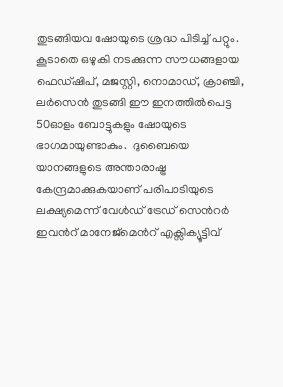തുടങ്ങിയവ ഷോയുടെ ശ്രദ്ധ പിടിച്ച് പറ്റും. കൂടാതെ ഒഴുകി നടക്കുന്ന സൗധങ്ങളായ ഫെഡ്ഷിപ്, മജസ്റ്റി, നൊമാഡ്, ക്രാഞ്ചി, ലര്‍സെന്‍ തുടങ്ങി ഈ ഇനത്തില്‍പെട്ട 50ഓളം ബോട്ടുകളും ഷോയുടെ ഭാഗമായുണ്ടാകും.  ദുബൈയെ യാനങ്ങളുടെ അന്താരാഷ്ട്ര കേന്ദ്രമാക്കുകയാണ് പരിപാടിയുടെ ലക്ഷ്യമെന്ന് വേള്‍ഡ് ട്രേഡ് സെന്‍റര്‍ ഇവന്‍റ് മാനേജ്മെന്‍റ് എക്സിക്യൂട്ടിവ്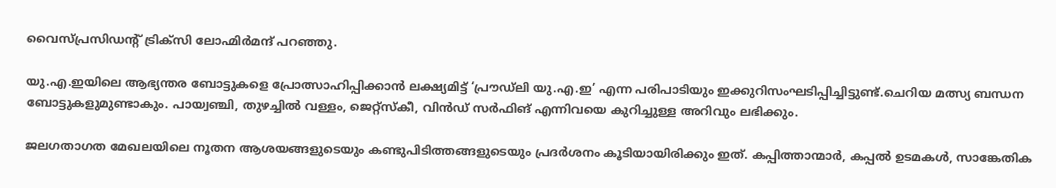വൈസ്പ്രസിഡന്‍റ് ട്രിക്സി ലോഹ്മിര്‍മന്ദ് പറഞ്ഞു.

യു.എ.ഇയിലെ ആഭ്യന്തര ബോട്ടുകളെ പ്രോത്സാഹിപ്പിക്കാന്‍ ലക്ഷ്യമിട്ട് ‘പ്രൗഡ്ലി യു.എ.ഇ’ എന്ന പരിപാടിയും ഇക്കുറിസംഘടിപ്പിച്ചിട്ടുണ്ട്.ചെറിയ മത്സ്യ ബന്ധന ബോട്ടുകളുമുണ്ടാകും. പായ്വഞ്ചി, തുഴച്ചില്‍ വള്ളം, ജെറ്റ്സ്കീ, വിന്‍ഡ് സര്‍ഫിങ് എന്നിവയെ കുറിച്ചുള്ള അറിവും ലഭിക്കും.

ജലഗതാഗത മേഖലയിലെ നൂതന ആശയങ്ങളുടെയും കണ്ടുപിടിത്തങ്ങളുടെയും പ്രദര്‍ശനം കൂടിയായിരിക്കും ഇത്. കപ്പിത്താന്മാര്‍, കപ്പല്‍ ഉടമകള്‍, സാങ്കേതിക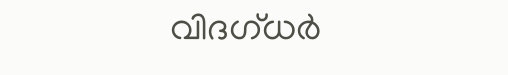വിദഗ്ധര്‍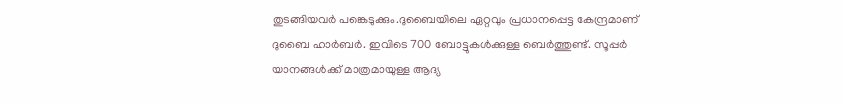തുടങ്ങിയവര്‍ പങ്കെടുക്കും.ദുബൈയിലെ ഏറ്റവും പ്രധാനപ്പെട്ട കേന്ദ്രമാണ് ദുബൈ ഹാര്‍ബര്‍. ഇവിടെ 700 ബോട്ടുകള്‍ക്കുള്ള ബെര്‍ത്തുണ്ട്. സൂപ്പര്‍ യാനങ്ങള്‍ക്ക് മാത്രമായുള്ള ആദ്യ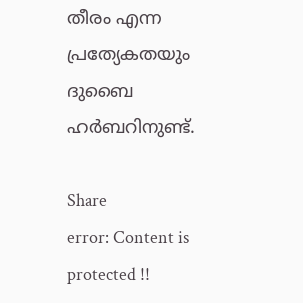തീരം എന്ന പ്രത്യേകതയും ദുബൈ ഹർബറിനുണ്ട്.

Share
error: Content is protected !!